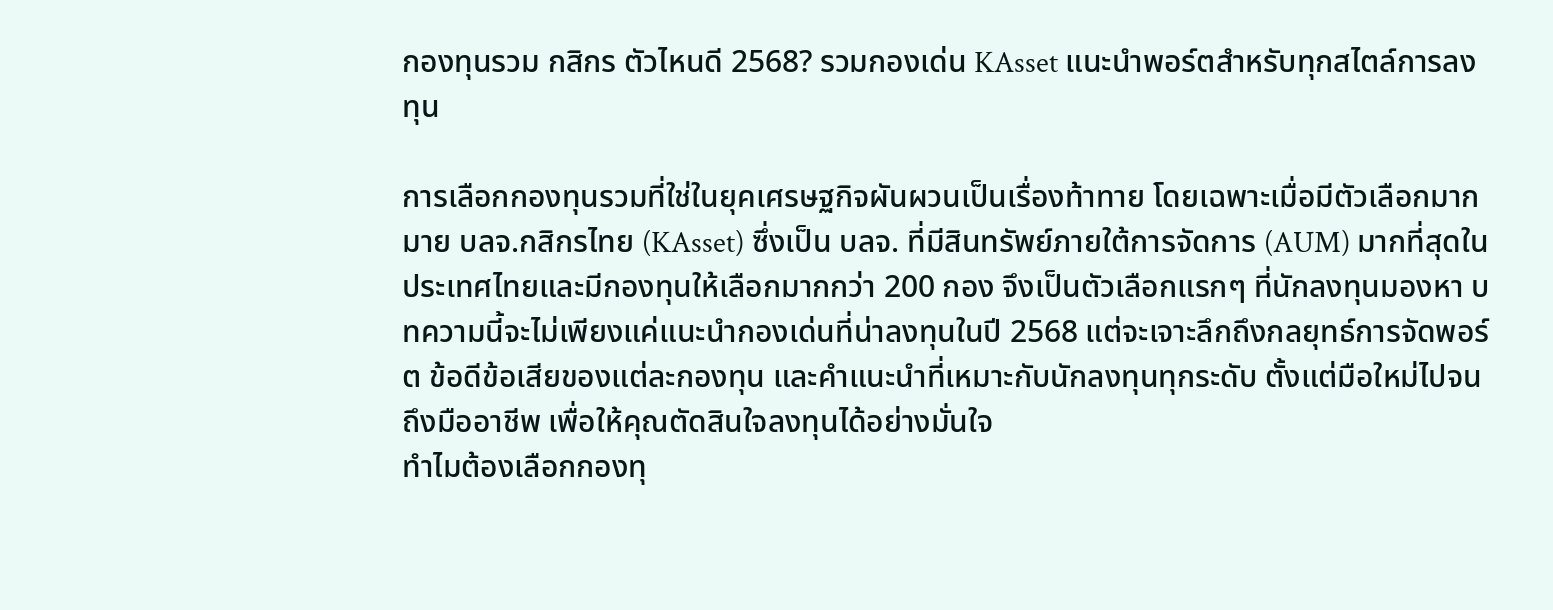กองทุนรวม กสิกร ตัวไหนดี 2568? รวมกองเด่น KAsset แนะนำพอร์ตสำหรับทุกสไตล์การลงทุน

การเลือกกองทุนรวมที่ใช่ในยุคเศรษฐกิจผันผวนเป็นเรื่องท้าทาย โดยเฉพาะเมื่อมีตัวเลือกมากมาย บลจ.กสิกรไทย (KAsset) ซึ่งเป็น บลจ. ที่มีสินทรัพย์ภายใต้การจัดการ (AUM) มากที่สุดในประเทศไทยและมีกองทุนให้เลือกมากกว่า 200 กอง จึงเป็นตัวเลือกแรกๆ ที่นักลงทุนมองหา บทความนี้จะไม่เพียงแค่แนะนำกองเด่นที่น่าลงทุนในปี 2568 แต่จะเจาะลึกถึงกลยุทธ์การจัดพอร์ต ข้อดีข้อเสียของแต่ละกองทุน และคำแนะนำที่เหมาะกับนักลงทุนทุกระดับ ตั้งแต่มือใหม่ไปจนถึงมืออาชีพ เพื่อให้คุณตัดสินใจลงทุนได้อย่างมั่นใจ
ทำไมต้องเลือกกองทุ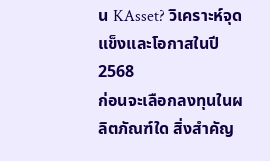น KAsset? วิเคราะห์จุดแข็งและโอกาสในปี 2568
ก่อนจะเลือกลงทุนในผลิตภัณฑ์ใด สิ่งสำคัญ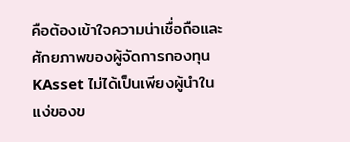คือต้องเข้าใจความน่าเชื่อถือและศักยภาพของผู้จัดการกองทุน KAsset ไม่ได้เป็นเพียงผู้นำในแง่ของข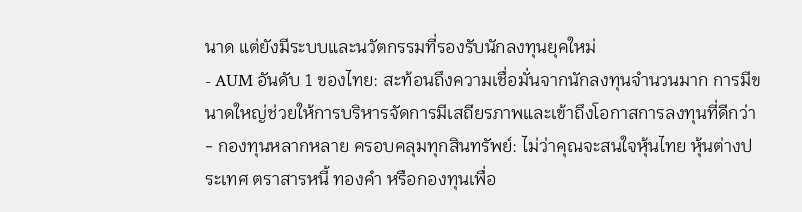นาด แต่ยังมีระบบและนวัตกรรมที่รองรับนักลงทุนยุคใหม่
- AUM อันดับ 1 ของไทย: สะท้อนถึงความเชื่อมั่นจากนักลงทุนจำนวนมาก การมีขนาดใหญ่ช่วยให้การบริหารจัดการมีเสถียรภาพและเข้าถึงโอกาสการลงทุนที่ดีกว่า
- กองทุนหลากหลาย ครอบคลุมทุกสินทรัพย์: ไม่ว่าคุณจะสนใจหุ้นไทย หุ้นต่างประเทศ ตราสารหนี้ ทองคำ หรือกองทุนเพื่อ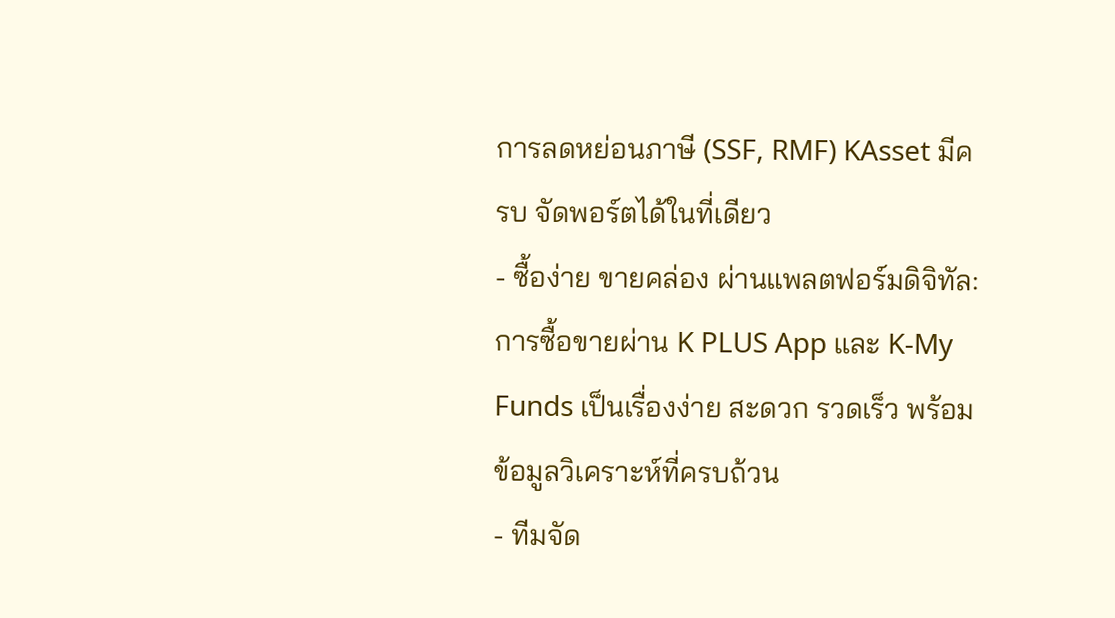การลดหย่อนภาษี (SSF, RMF) KAsset มีครบ จัดพอร์ตได้ในที่เดียว
- ซื้อง่าย ขายคล่อง ผ่านแพลตฟอร์มดิจิทัล: การซื้อขายผ่าน K PLUS App และ K-My Funds เป็นเรื่องง่าย สะดวก รวดเร็ว พร้อมข้อมูลวิเคราะห์ที่ครบถ้วน
- ทีมจัด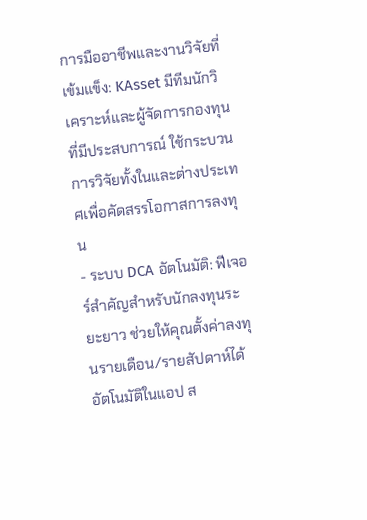การมืออาชีพและงานวิจัยที่เข้มแข็ง: KAsset มีทีมนักวิเคราะห์และผู้จัดการกองทุนที่มีประสบการณ์ ใช้กระบวนการวิจัยทั้งในและต่างประเทศเพื่อคัดสรรโอกาสการลงทุน
- ระบบ DCA อัตโนมัติ: ฟีเจอร์สำคัญสำหรับนักลงทุนระยะยาว ช่วยให้คุณตั้งค่าลงทุนรายเดือน/รายสัปดาห์ได้อัตโนมัติในแอป ส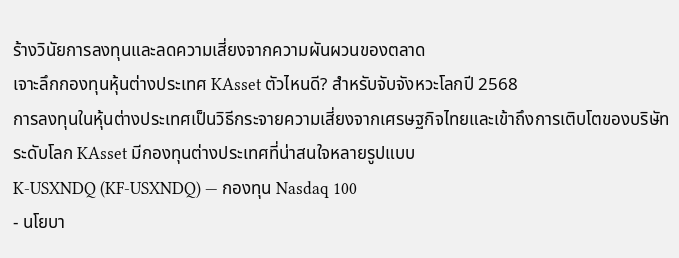ร้างวินัยการลงทุนและลดความเสี่ยงจากความผันผวนของตลาด
เจาะลึกกองทุนหุ้นต่างประเทศ KAsset ตัวไหนดี? สำหรับจับจังหวะโลกปี 2568
การลงทุนในหุ้นต่างประเทศเป็นวิธีกระจายความเสี่ยงจากเศรษฐกิจไทยและเข้าถึงการเติบโตของบริษัทระดับโลก KAsset มีกองทุนต่างประเทศที่น่าสนใจหลายรูปแบบ
K-USXNDQ (KF-USXNDQ) — กองทุน Nasdaq 100
- นโยบา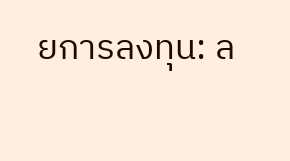ยการลงทุน: ล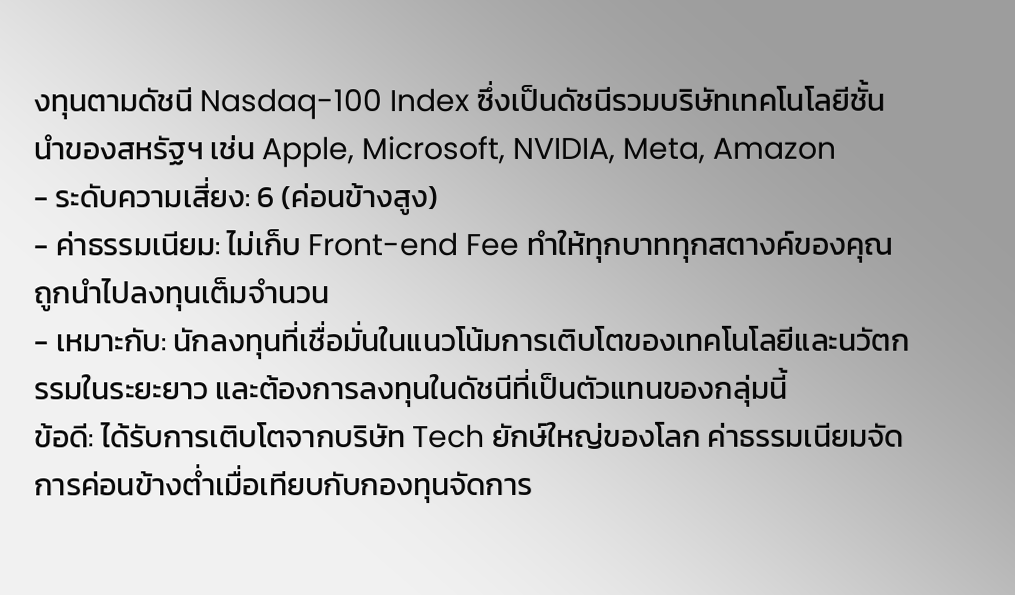งทุนตามดัชนี Nasdaq-100 Index ซึ่งเป็นดัชนีรวมบริษัทเทคโนโลยีชั้นนำของสหรัฐฯ เช่น Apple, Microsoft, NVIDIA, Meta, Amazon
- ระดับความเสี่ยง: 6 (ค่อนข้างสูง)
- ค่าธรรมเนียม: ไม่เก็บ Front-end Fee ทำให้ทุกบาททุกสตางค์ของคุณถูกนำไปลงทุนเต็มจำนวน
- เหมาะกับ: นักลงทุนที่เชื่อมั่นในแนวโน้มการเติบโตของเทคโนโลยีและนวัตกรรมในระยะยาว และต้องการลงทุนในดัชนีที่เป็นตัวแทนของกลุ่มนี้
ข้อดี: ได้รับการเติบโตจากบริษัท Tech ยักษ์ใหญ่ของโลก ค่าธรรมเนียมจัดการค่อนข้างต่ำเมื่อเทียบกับกองทุนจัดการ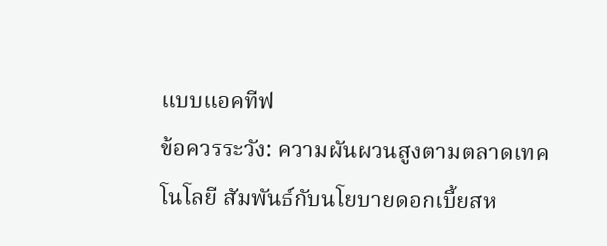แบบแอคทีฟ
ข้อควรระวัง: ความผันผวนสูงตามตลาดเทคโนโลยี สัมพันธ์กับนโยบายดอกเบี้ยสห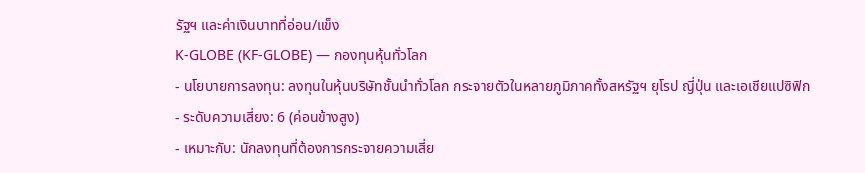รัฐฯ และค่าเงินบาทที่อ่อน/แข็ง
K-GLOBE (KF-GLOBE) — กองทุนหุ้นทั่วโลก
- นโยบายการลงทุน: ลงทุนในหุ้นบริษัทชั้นนำทั่วโลก กระจายตัวในหลายภูมิภาคทั้งสหรัฐฯ ยุโรป ญี่ปุ่น และเอเชียแปซิฟิก
- ระดับความเสี่ยง: 6 (ค่อนข้างสูง)
- เหมาะกับ: นักลงทุนที่ต้องการกระจายความเสี่ย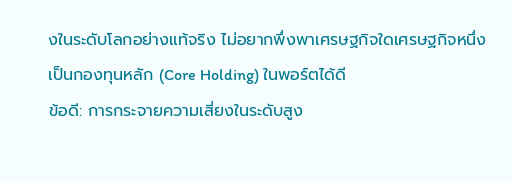งในระดับโลกอย่างแท้จริง ไม่อยากพึ่งพาเศรษฐกิจใดเศรษฐกิจหนึ่ง เป็นกองทุนหลัก (Core Holding) ในพอร์ตได้ดี
ข้อดี: การกระจายความเสี่ยงในระดับสูง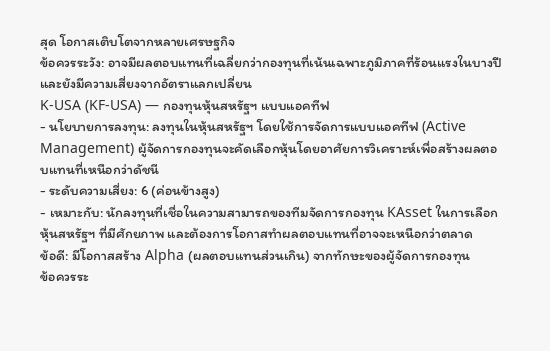สุด โอกาสเติบโตจากหลายเศรษฐกิจ
ข้อควรระวัง: อาจมีผลตอบแทนที่เฉลี่ยกว่ากองทุนที่เน้นเฉพาะภูมิภาคที่ร้อนแรงในบางปี และยังมีความเสี่ยงจากอัตราแลกเปลี่ยน
K-USA (KF-USA) — กองทุนหุ้นสหรัฐฯ แบบแอคทีฟ
- นโยบายการลงทุน: ลงทุนในหุ้นสหรัฐฯ โดยใช้การจัดการแบบแอคทีฟ (Active Management) ผู้จัดการกองทุนจะคัดเลือกหุ้นโดยอาศัยการวิเคราะห์เพื่อสร้างผลตอบแทนที่เหนือกว่าดัชนี
- ระดับความเสี่ยง: 6 (ค่อนข้างสูง)
- เหมาะกับ: นักลงทุนที่เชื่อในความสามารถของทีมจัดการกองทุน KAsset ในการเลือกหุ้นสหรัฐฯ ที่มีศักยภาพ และต้องการโอกาสทำผลตอบแทนที่อาจจะเหนือกว่าตลาด
ข้อดี: มีโอกาสสร้าง Alpha (ผลตอบแทนส่วนเกิน) จากทักษะของผู้จัดการกองทุน
ข้อควรระ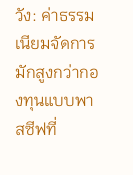วัง: ค่าธรรมเนียมจัดการมักสูงกว่ากองทุนแบบพาสซีฟที่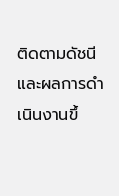ติดตามดัชนี และผลการดำเนินงานขึ้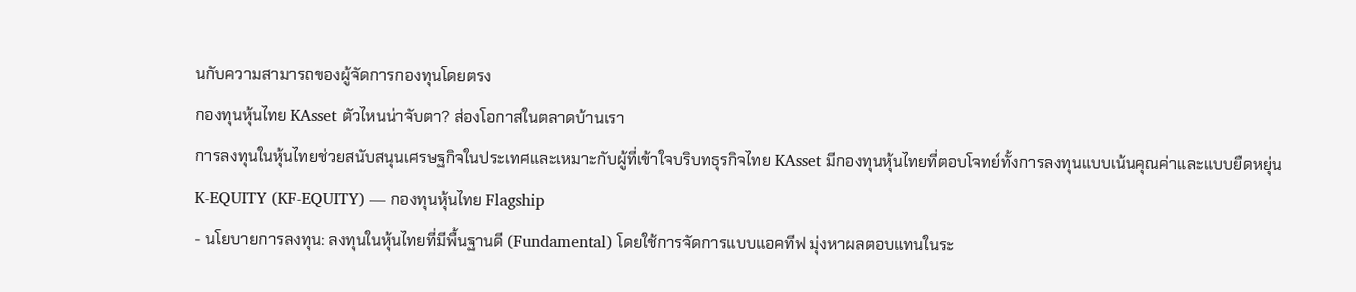นกับความสามารถของผู้จัดการกองทุนโดยตรง
กองทุนหุ้นไทย KAsset ตัวไหนน่าจับตา? ส่องโอกาสในตลาดบ้านเรา
การลงทุนในหุ้นไทยช่วยสนับสนุนเศรษฐกิจในประเทศและเหมาะกับผู้ที่เข้าใจบริบทธุรกิจไทย KAsset มีกองทุนหุ้นไทยที่ตอบโจทย์ทั้งการลงทุนแบบเน้นคุณค่าและแบบยืดหยุ่น
K-EQUITY (KF-EQUITY) — กองทุนหุ้นไทย Flagship
- นโยบายการลงทุน: ลงทุนในหุ้นไทยที่มีพื้นฐานดี (Fundamental) โดยใช้การจัดการแบบแอคทีฟ มุ่งหาผลตอบแทนในระ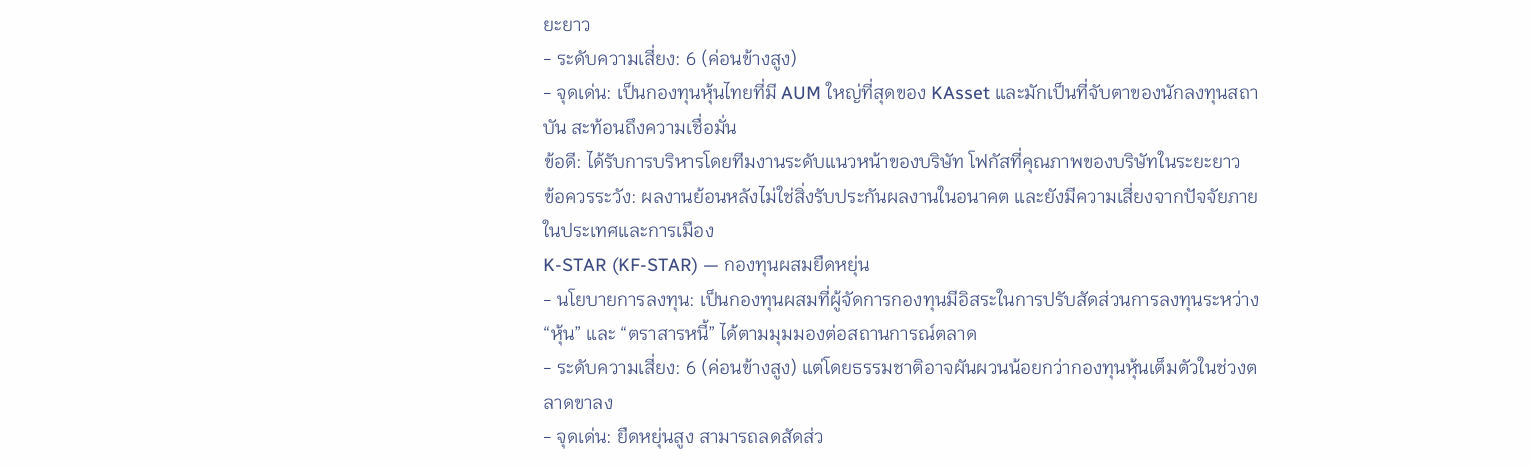ยะยาว
- ระดับความเสี่ยง: 6 (ค่อนข้างสูง)
- จุดเด่น: เป็นกองทุนหุ้นไทยที่มี AUM ใหญ่ที่สุดของ KAsset และมักเป็นที่จับตาของนักลงทุนสถาบัน สะท้อนถึงความเชื่อมั่น
ข้อดี: ได้รับการบริหารโดยทีมงานระดับแนวหน้าของบริษัท โฟกัสที่คุณภาพของบริษัทในระยะยาว
ข้อควรระวัง: ผลงานย้อนหลังไม่ใช่สิ่งรับประกันผลงานในอนาคต และยังมีความเสี่ยงจากปัจจัยภายในประเทศและการเมือง
K-STAR (KF-STAR) — กองทุนผสมยืดหยุ่น
- นโยบายการลงทุน: เป็นกองทุนผสมที่ผู้จัดการกองทุนมีอิสระในการปรับสัดส่วนการลงทุนระหว่าง “หุ้น” และ “ตราสารหนี้” ได้ตามมุมมองต่อสถานการณ์ตลาด
- ระดับความเสี่ยง: 6 (ค่อนข้างสูง) แต่โดยธรรมชาติอาจผันผวนน้อยกว่ากองทุนหุ้นเต็มตัวในช่วงตลาดขาลง
- จุดเด่น: ยืดหยุ่นสูง สามารถลดสัดส่ว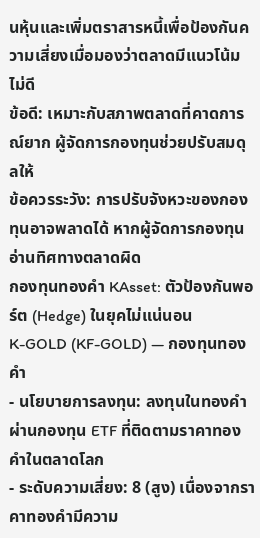นหุ้นและเพิ่มตราสารหนี้เพื่อป้องกันความเสี่ยงเมื่อมองว่าตลาดมีแนวโน้มไม่ดี
ข้อดี: เหมาะกับสภาพตลาดที่คาดการณ์ยาก ผู้จัดการกองทุนช่วยปรับสมดุลให้
ข้อควรระวัง: การปรับจังหวะของกองทุนอาจพลาดได้ หากผู้จัดการกองทุนอ่านทิศทางตลาดผิด
กองทุนทองคำ KAsset: ตัวป้องกันพอร์ต (Hedge) ในยุคไม่แน่นอน
K-GOLD (KF-GOLD) — กองทุนทองคำ
- นโยบายการลงทุน: ลงทุนในทองคำผ่านกองทุน ETF ที่ติดตามราคาทองคำในตลาดโลก
- ระดับความเสี่ยง: 8 (สูง) เนื่องจากราคาทองคำมีความ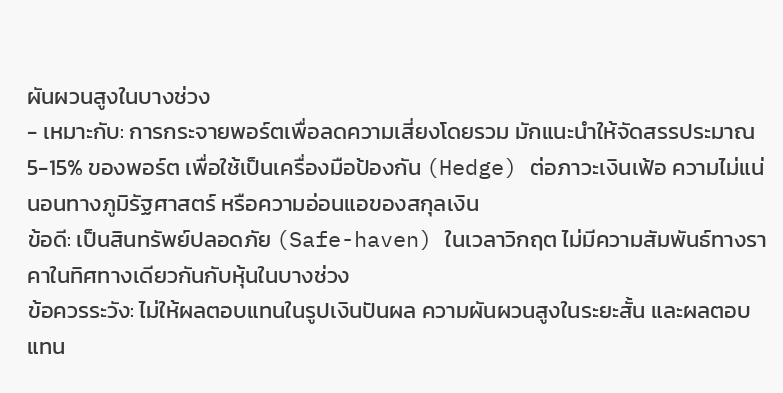ผันผวนสูงในบางช่วง
- เหมาะกับ: การกระจายพอร์ตเพื่อลดความเสี่ยงโดยรวม มักแนะนำให้จัดสรรประมาณ 5-15% ของพอร์ต เพื่อใช้เป็นเครื่องมือป้องกัน (Hedge) ต่อภาวะเงินเฟ้อ ความไม่แน่นอนทางภูมิรัฐศาสตร์ หรือความอ่อนแอของสกุลเงิน
ข้อดี: เป็นสินทรัพย์ปลอดภัย (Safe-haven) ในเวลาวิกฤต ไม่มีความสัมพันธ์ทางราคาในทิศทางเดียวกันกับหุ้นในบางช่วง
ข้อควรระวัง: ไม่ให้ผลตอบแทนในรูปเงินปันผล ความผันผวนสูงในระยะสั้น และผลตอบแทน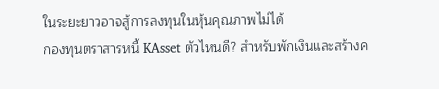ในระยะยาวอาจสู้การลงทุนในหุ้นคุณภาพไม่ได้
กองทุนตราสารหนี้ KAsset ตัวไหนดี? สำหรับพักเงินและสร้างค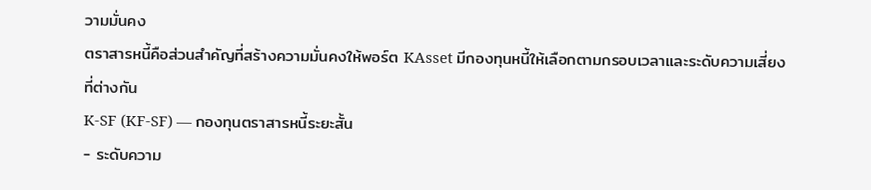วามมั่นคง
ตราสารหนี้คือส่วนสำคัญที่สร้างความมั่นคงให้พอร์ต KAsset มีกองทุนหนี้ให้เลือกตามกรอบเวลาและระดับความเสี่ยงที่ต่างกัน
K-SF (KF-SF) — กองทุนตราสารหนี้ระยะสั้น
- ระดับความ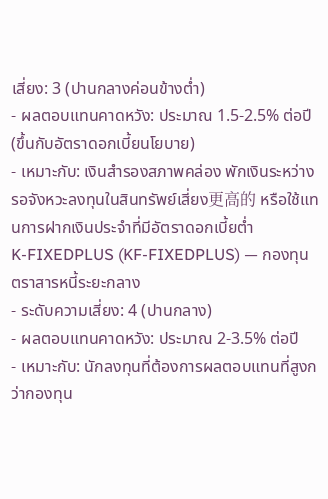เสี่ยง: 3 (ปานกลางค่อนข้างต่ำ)
- ผลตอบแทนคาดหวัง: ประมาณ 1.5-2.5% ต่อปี (ขึ้นกับอัตราดอกเบี้ยนโยบาย)
- เหมาะกับ: เงินสำรองสภาพคล่อง พักเงินระหว่างรอจังหวะลงทุนในสินทรัพย์เสี่ยง更高的 หรือใช้แทนการฝากเงินประจำที่มีอัตราดอกเบี้ยต่ำ
K-FIXEDPLUS (KF-FIXEDPLUS) — กองทุนตราสารหนี้ระยะกลาง
- ระดับความเสี่ยง: 4 (ปานกลาง)
- ผลตอบแทนคาดหวัง: ประมาณ 2-3.5% ต่อปี
- เหมาะกับ: นักลงทุนที่ต้องการผลตอบแทนที่สูงกว่ากองทุน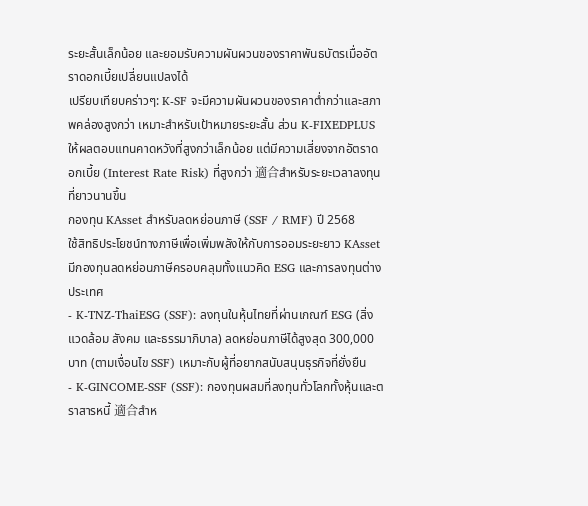ระยะสั้นเล็กน้อย และยอมรับความผันผวนของราคาพันธบัตรเมื่ออัตราดอกเบี้ยเปลี่ยนแปลงได้
เปรียบเทียบคร่าวๆ: K-SF จะมีความผันผวนของราคาต่ำกว่าและสภาพคล่องสูงกว่า เหมาะสำหรับเป้าหมายระยะสั้น ส่วน K-FIXEDPLUS ให้ผลตอบแทนคาดหวังที่สูงกว่าเล็กน้อย แต่มีความเสี่ยงจากอัตราดอกเบี้ย (Interest Rate Risk) ที่สูงกว่า 適合สำหรับระยะเวลาลงทุนที่ยาวนานขึ้น
กองทุน KAsset สำหรับลดหย่อนภาษี (SSF / RMF) ปี 2568
ใช้สิทธิประโยชน์ทางภาษีเพื่อเพิ่มพลังให้กับการออมระยะยาว KAsset มีกองทุนลดหย่อนภาษีครอบคลุมทั้งแนวคิด ESG และการลงทุนต่างประเทศ
- K-TNZ-ThaiESG (SSF): ลงทุนในหุ้นไทยที่ผ่านเกณฑ์ ESG (สิ่งแวดล้อม สังคม และธรรมาภิบาล) ลดหย่อนภาษีได้สูงสุด 300,000 บาท (ตามเงื่อนไข SSF) เหมาะกับผู้ที่อยากสนับสนุนธุรกิจที่ยั่งยืน
- K-GINCOME-SSF (SSF): กองทุนผสมที่ลงทุนทั่วโลกทั้งหุ้นและตราสารหนี้ 適合สำห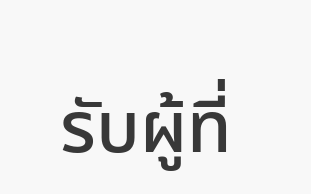รับผู้ที่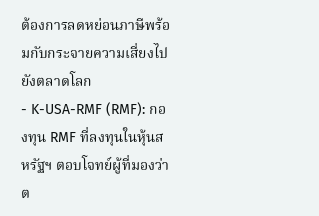ต้องการลดหย่อนภาษีพร้อมกับกระจายความเสี่ยงไปยังตลาดโลก
- K-USA-RMF (RMF): กองทุน RMF ที่ลงทุนในหุ้นสหรัฐฯ ตอบโจทย์ผู้ที่มองว่าต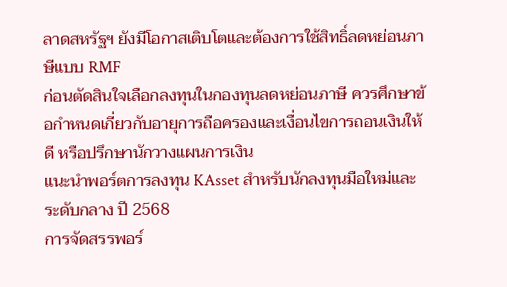ลาดสหรัฐฯ ยังมีโอกาสเติบโตและต้องการใช้สิทธิ์ลดหย่อนภาษีแบบ RMF
ก่อนตัดสินใจเลือกลงทุนในกองทุนลดหย่อนภาษี ควรศึกษาข้อกำหนดเกี่ยวกับอายุการถือครองและเงื่อนไขการถอนเงินให้ดี หรือปรึกษานักวางแผนการเงิน
แนะนำพอร์ตการลงทุน KAsset สำหรับนักลงทุนมือใหม่และระดับกลาง ปี 2568
การจัดสรรพอร์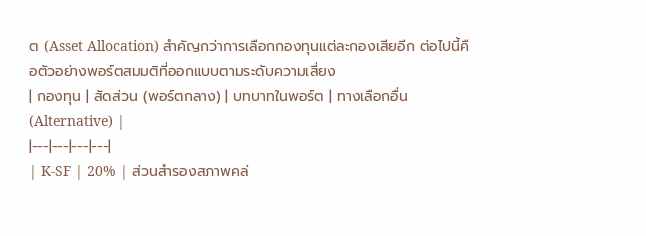ต (Asset Allocation) สำคัญกว่าการเลือกกองทุนแต่ละกองเสียอีก ต่อไปนี้คือตัวอย่างพอร์ตสมมติที่ออกแบบตามระดับความเสี่ยง
| กองทุน | สัดส่วน (พอร์ตกลาง) | บทบาทในพอร์ต | ทางเลือกอื่น (Alternative) |
|---|---|---|---|
| K-SF | 20% | ส่วนสำรองสภาพคล่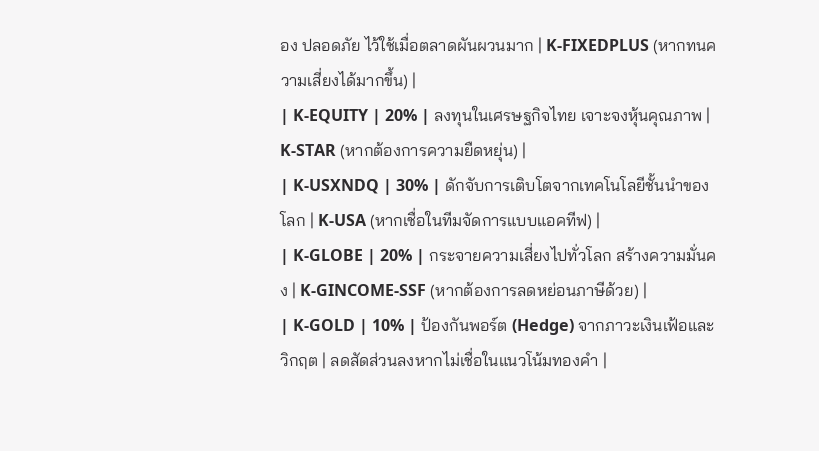อง ปลอดภัย ไว้ใช้เมื่อตลาดผันผวนมาก | K-FIXEDPLUS (หากทนความเสี่ยงได้มากขึ้น) |
| K-EQUITY | 20% | ลงทุนในเศรษฐกิจไทย เจาะจงหุ้นคุณภาพ | K-STAR (หากต้องการความยืดหยุ่น) |
| K-USXNDQ | 30% | ดักจับการเติบโตจากเทคโนโลยีชั้นนำของโลก | K-USA (หากเชื่อในทีมจัดการแบบแอคทีฟ) |
| K-GLOBE | 20% | กระจายความเสี่ยงไปทั่วโลก สร้างความมั่นคง | K-GINCOME-SSF (หากต้องการลดหย่อนภาษีด้วย) |
| K-GOLD | 10% | ป้องกันพอร์ต (Hedge) จากภาวะเงินเฟ้อและวิกฤต | ลดสัดส่วนลงหากไม่เชื่อในแนวโน้มทองคำ |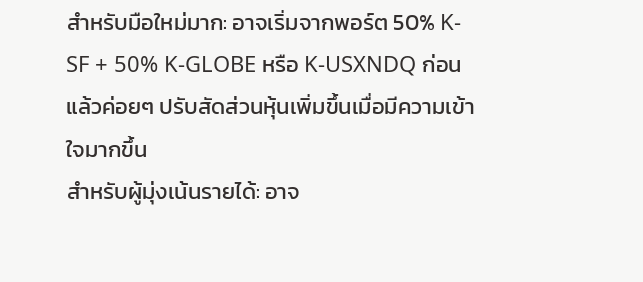สำหรับมือใหม่มาก: อาจเริ่มจากพอร์ต 50% K-SF + 50% K-GLOBE หรือ K-USXNDQ ก่อน แล้วค่อยๆ ปรับสัดส่วนหุ้นเพิ่มขึ้นเมื่อมีความเข้าใจมากขึ้น
สำหรับผู้มุ่งเน้นรายได้: อาจ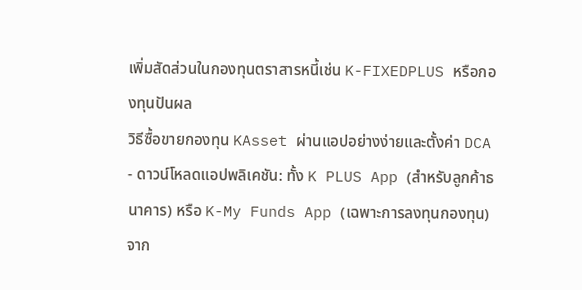เพิ่มสัดส่วนในกองทุนตราสารหนี้เช่น K-FIXEDPLUS หรือกองทุนปันผล
วิธีซื้อขายกองทุน KAsset ผ่านแอปอย่างง่ายและตั้งค่า DCA
- ดาวน์โหลดแอปพลิเคชัน: ทั้ง K PLUS App (สำหรับลูกค้าธนาคาร) หรือ K-My Funds App (เฉพาะการลงทุนกองทุน) จาก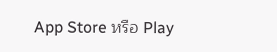App Store หรือ Play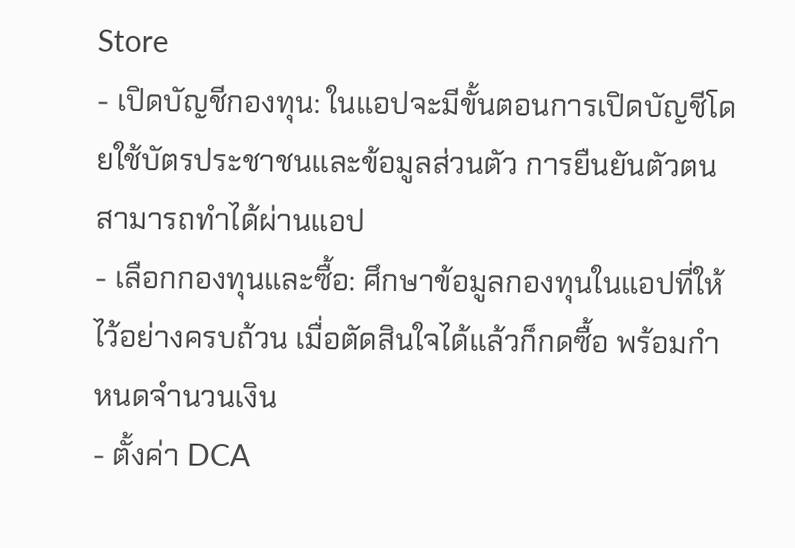Store
- เปิดบัญชีกองทุน: ในแอปจะมีขั้นตอนการเปิดบัญชีโดยใช้บัตรประชาชนและข้อมูลส่วนตัว การยืนยันตัวตนสามารถทำได้ผ่านแอป
- เลือกกองทุนและซื้อ: ศึกษาข้อมูลกองทุนในแอปที่ให้ไว้อย่างครบถ้วน เมื่อตัดสินใจได้แล้วก็กดซื้อ พร้อมกำหนดจำนวนเงิน
- ตั้งค่า DCA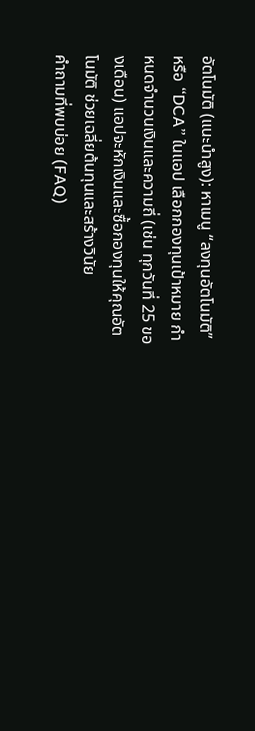อัตโนมัติ (แนะนำสูง): หาเมนู “ลงทุนอัตโนมัติ” หรือ “DCA” ในแอป เลือกกองทุนเป้าหมาย กำหนดจำนวนเงินและความถี่ (เช่น ทุกวันที่ 25 ของเดือน) แอปจะหักเงินและซื้อกองทุนให้คุณอัตโนมัติ ช่วยเฉลี่ยต้นทุนและสร้างวินัย
คำถามที่พบบ่อย (FAQ)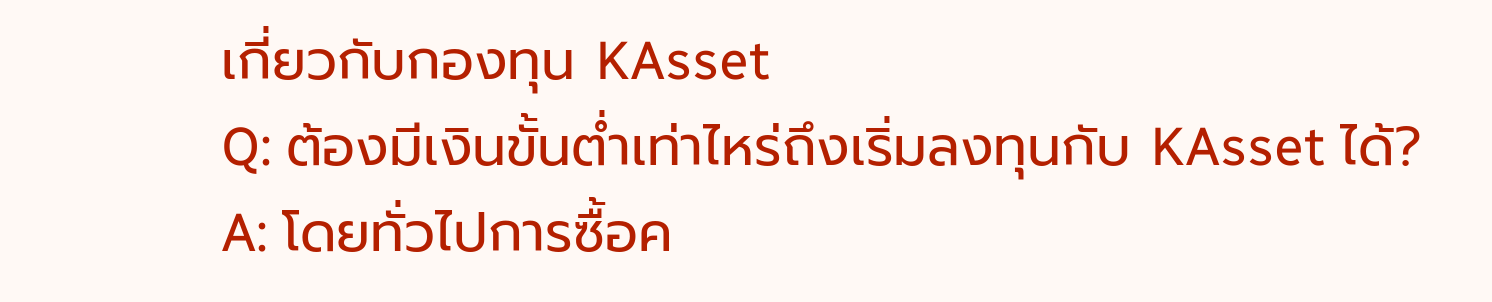เกี่ยวกับกองทุน KAsset
Q: ต้องมีเงินขั้นต่ำเท่าไหร่ถึงเริ่มลงทุนกับ KAsset ได้?
A: โดยทั่วไปการซื้อค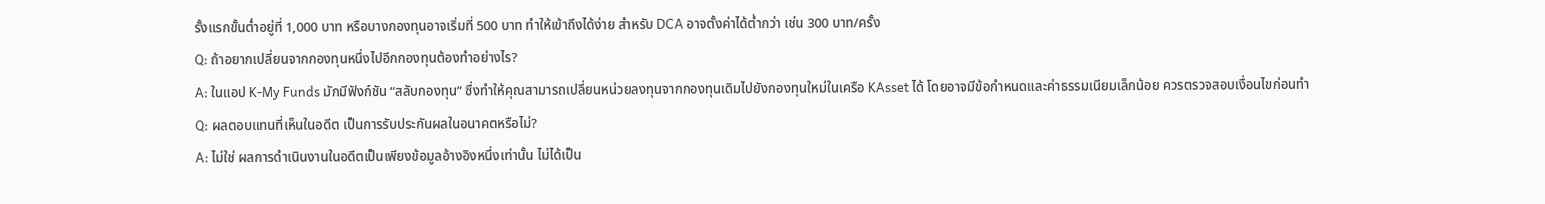รั้งแรกขั้นต่ำอยู่ที่ 1,000 บาท หรือบางกองทุนอาจเริ่มที่ 500 บาท ทำให้เข้าถึงได้ง่าย สำหรับ DCA อาจตั้งค่าได้ต่ำกว่า เช่น 300 บาท/ครั้ง
Q: ถ้าอยากเปลี่ยนจากกองทุนหนึ่งไปอีกกองทุนต้องทำอย่างไร?
A: ในแอป K-My Funds มักมีฟังก์ชัน “สลับกองทุน” ซึ่งทำให้คุณสามารถเปลี่ยนหน่วยลงทุนจากกองทุนเดิมไปยังกองทุนใหม่ในเครือ KAsset ได้ โดยอาจมีข้อกำหนดและค่าธรรมเนียมเล็กน้อย ควรตรวจสอบเงื่อนไขก่อนทำ
Q: ผลตอบแทนที่เห็นในอดีต เป็นการรับประกันผลในอนาคตหรือไม่?
A: ไม่ใช่ ผลการดำเนินงานในอดีตเป็นเพียงข้อมูลอ้างอิงหนึ่งเท่านั้น ไม่ได้เป็น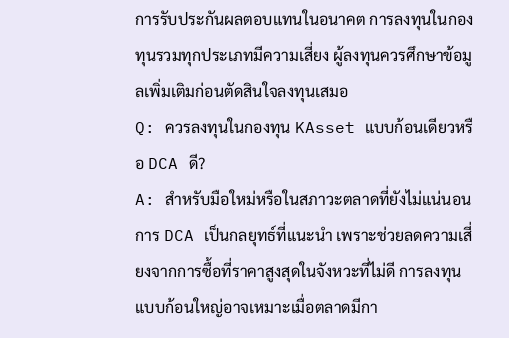การรับประกันผลตอบแทนในอนาคต การลงทุนในกองทุนรวมทุกประเภทมีความเสี่ยง ผู้ลงทุนควรศึกษาข้อมูลเพิ่มเติมก่อนตัดสินใจลงทุนเสมอ
Q: ควรลงทุนในกองทุน KAsset แบบก้อนเดียวหรือ DCA ดี?
A: สำหรับมือใหม่หรือในสภาวะตลาดที่ยังไม่แน่นอน การ DCA เป็นกลยุทธ์ที่แนะนำ เพราะช่วยลดความเสี่ยงจากการซื้อที่ราคาสูงสุดในจังหวะที่ไม่ดี การลงทุนแบบก้อนใหญ่อาจเหมาะเมื่อตลาดมีกา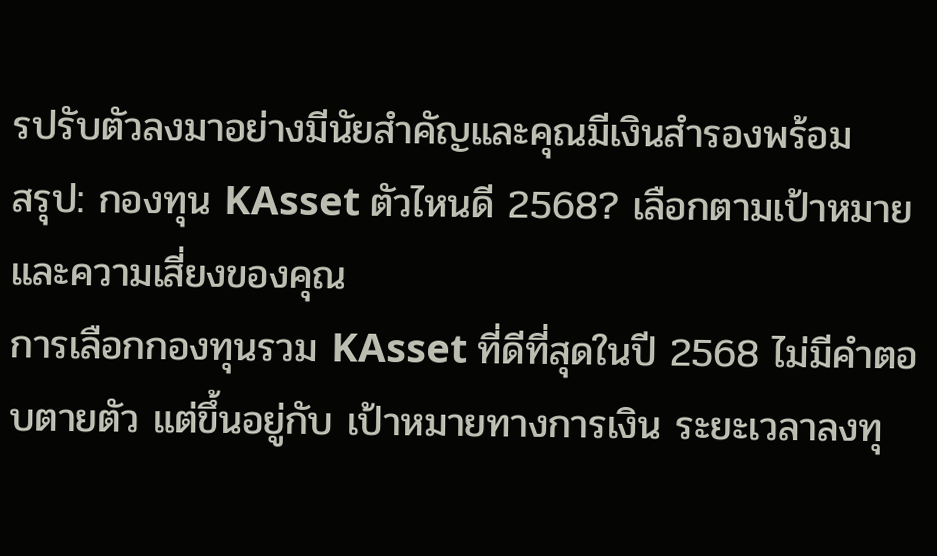รปรับตัวลงมาอย่างมีนัยสำคัญและคุณมีเงินสำรองพร้อม
สรุป: กองทุน KAsset ตัวไหนดี 2568? เลือกตามเป้าหมายและความเสี่ยงของคุณ
การเลือกกองทุนรวม KAsset ที่ดีที่สุดในปี 2568 ไม่มีคำตอบตายตัว แต่ขึ้นอยู่กับ เป้าหมายทางการเงิน ระยะเวลาลงทุ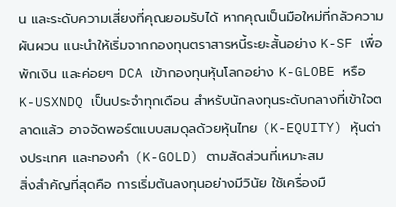น และระดับความเสี่ยงที่คุณยอมรับได้ หากคุณเป็นมือใหม่ที่กลัวความผันผวน แนะนำให้เริ่มจากกองทุนตราสารหนี้ระยะสั้นอย่าง K-SF เพื่อพักเงิน และค่อยๆ DCA เข้ากองทุนหุ้นโลกอย่าง K-GLOBE หรือ K-USXNDQ เป็นประจำทุกเดือน สำหรับนักลงทุนระดับกลางที่เข้าใจตลาดแล้ว อาจจัดพอร์ตแบบสมดุลด้วยหุ้นไทย (K-EQUITY) หุ้นต่างประเทศ และทองคำ (K-GOLD) ตามสัดส่วนที่เหมาะสม
สิ่งสำคัญที่สุดคือ การเริ่มต้นลงทุนอย่างมีวินัย ใช้เครื่องมื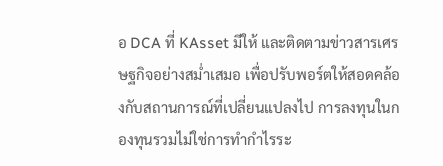อ DCA ที่ KAsset มีให้ และติดตามข่าวสารเศรษฐกิจอย่างสม่ำเสมอ เพื่อปรับพอร์ตให้สอดคล้องกับสถานการณ์ที่เปลี่ยนแปลงไป การลงทุนในกองทุนรวมไม่ใช่การทำกำไรระ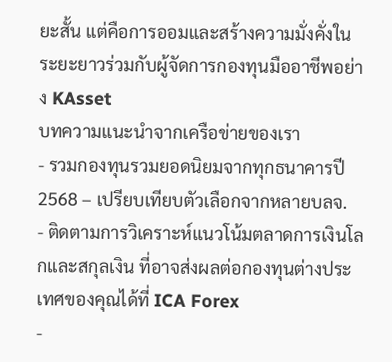ยะสั้น แต่คือการออมและสร้างความมั่งคั่งในระยะยาวร่วมกับผู้จัดการกองทุนมืออาชีพอย่าง KAsset
บทความแนะนำจากเครือข่ายของเรา
- รวมกองทุนรวมยอดนิยมจากทุกธนาคารปี 2568 – เปรียบเทียบตัวเลือกจากหลายบลจ.
- ติดตามการวิเคราะห์แนวโน้มตลาดการเงินโลกและสกุลเงิน ที่อาจส่งผลต่อกองทุนต่างประเทศของคุณได้ที่ ICA Forex
-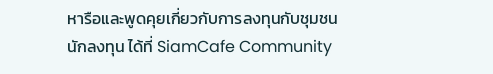หารือและพูดคุยเกี่ยวกับการลงทุนกับชุมชนนักลงทุน ได้ที่ SiamCafe Community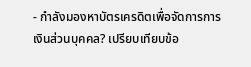- กำลังมองหาบัตรเครดิตเพื่อจัดการการเงินส่วนบุคคล? เปรียบเทียบข้อ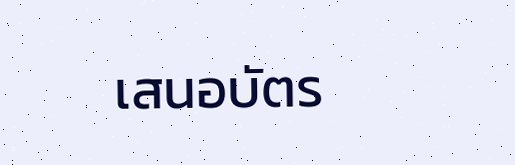เสนอบัตร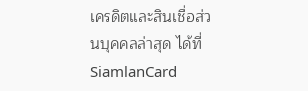เครดิตและสินเชื่อส่วนบุคคลล่าสุด ได้ที่ SiamlanCard